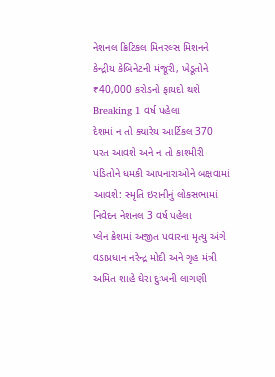નેશનલ ક્રિટિકલ મિનરલ્સ મિશનને કેન્દ્રીય કેબિનેટની મંજૂરી, ખેડૂતોને ₹40,000 કરોડનો ફાયદો થશે Breaking 1 વર્ષ પહેલા
દેશમાં ન તો ક્યારેય આર્ટિકલ 370 પરત આવશે અને ન તો કાશ્મીરી પંડિતોને ધમકી આપનારાઓને બક્ષવામાં આવશે: સ્મૃતિ ઇરાનીનું લોકસભામાં નિવેદન નેશનલ 3 વર્ષ પહેલા
પ્લેન ક્રેશમાં અજીત પવારના મૃત્યુ અંગે વડાપ્રધાન નરેન્દ્ર મોદી અને ગૃહ મંત્રી અમિત શાહે ઘેરા દુઃખની લાગણી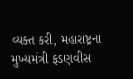વ્યક્ત કરી, મહારાષ્ટ્રના મુખ્યમંત્રી ફડણવીસ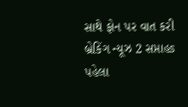સાથે ફોન પર વાત કરી બ્રેકિંગ ન્યૂઝ 2 સપ્તાહs પહેલા